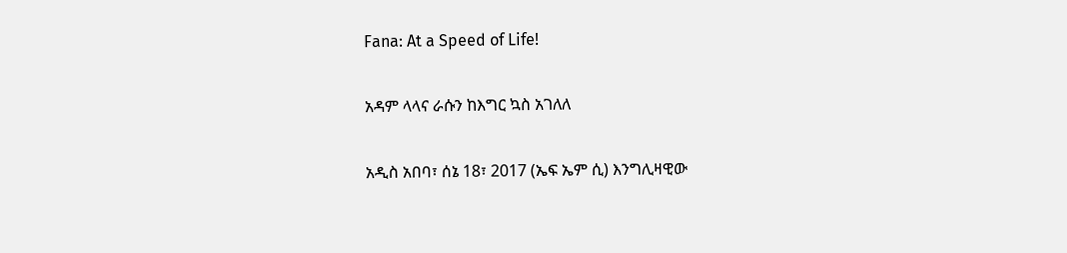Fana: At a Speed of Life!

አዳም ላላና ራሱን ከእግር ኳስ አገለለ

አዲስ አበባ፣ ሰኔ 18፣ 2017 (ኤፍ ኤም ሲ) እንግሊዛዊው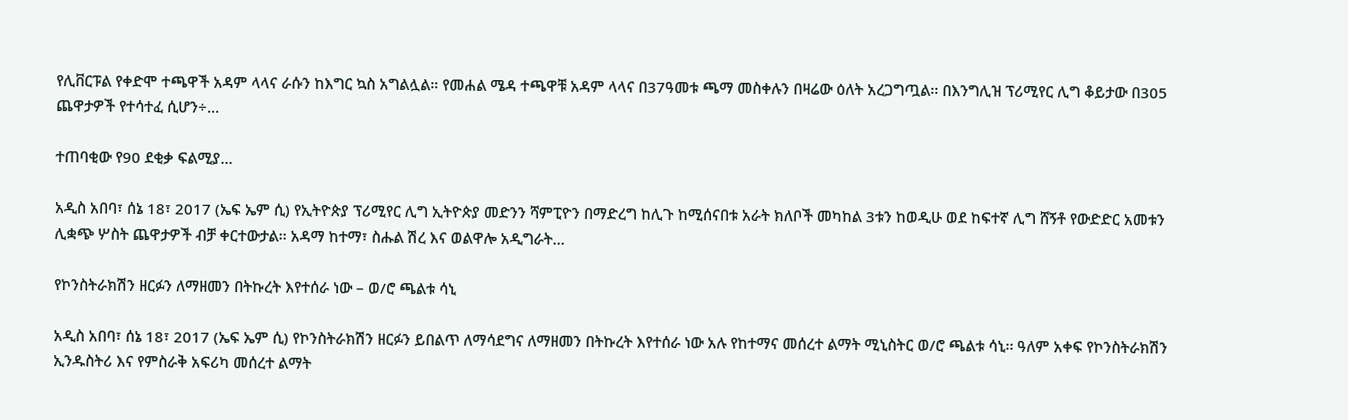የሊቨርፑል የቀድሞ ተጫዋች አዳም ላላና ራሱን ከእግር ኳስ አግልሏል። የመሐል ሜዳ ተጫዋቹ አዳም ላላና በ37ዓመቱ ጫማ መስቀሉን በዛሬው ዕለት አረጋግጧል፡፡ በእንግሊዝ ፕሪሚየር ሊግ ቆይታው በ305 ጨዋታዎች የተሳተፈ ሲሆን÷…

ተጠባቂው የ90 ደቂቃ ፍልሚያ…

አዲስ አበባ፣ ሰኔ 18፣ 2017 (ኤፍ ኤም ሲ) የኢትዮጵያ ፕሪሚየር ሊግ ኢትዮጵያ መድንን ሻምፒዮን በማድረግ ከሊጉ ከሚሰናበቱ አራት ክለቦች መካከል 3ቱን ከወዲሁ ወደ ከፍተኛ ሊግ ሸኝቶ የውድድር አመቱን ሊቋጭ ሦስት ጨዋታዎች ብቻ ቀርተውታል፡፡ አዳማ ከተማ፣ ስሑል ሽረ እና ወልዋሎ አዲግራት…

የኮንስትራክሽን ዘርፉን ለማዘመን በትኩረት እየተሰራ ነው – ወ/ሮ ጫልቱ ሳኒ

አዲስ አበባ፣ ሰኔ 18፣ 2017 (ኤፍ ኤም ሲ) የኮንስትራክሽን ዘርፉን ይበልጥ ለማሳደግና ለማዘመን በትኩረት እየተሰራ ነው አሉ የከተማና መሰረተ ልማት ሚኒስትር ወ/ሮ ጫልቱ ሳኒ፡፡ ዓለም አቀፍ የኮንስትራክሽን ኢንዱስትሪ እና የምስራቅ አፍሪካ መሰረተ ልማት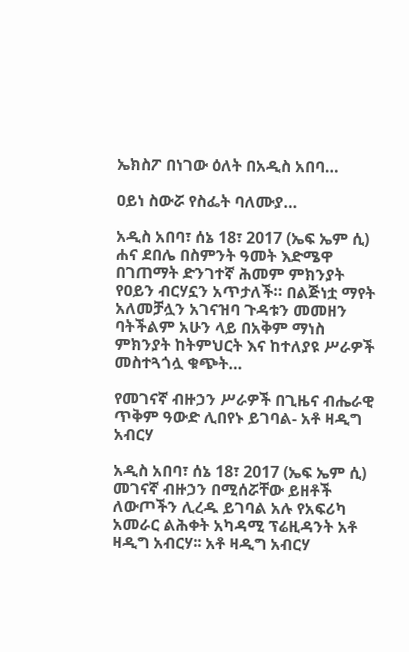ኤክስፖ በነገው ዕለት በአዲስ አበባ…

ዐይነ ስውሯ የስፌት ባለሙያ…

አዲስ አበባ፣ ሰኔ 18፣ 2017 (ኤፍ ኤም ሲ) ሐና ደበሌ በስምንት ዓመት እድሜዋ በገጠማት ድንገተኛ ሕመም ምክንያት የዐይን ብርሃኗን አጥታለች። በልጅነቷ ማየት አለመቻሏን አገናዝባ ጉዳቱን መመዘን ባትችልም አሁን ላይ በአቅም ማነስ ምክንያት ከትምህርት እና ከተለያዩ ሥራዎች መስተጓጎሏ ቁጭት…

የመገናኛ ብዙኃን ሥራዎች በጊዜና ብሔራዊ ጥቅም ዓውድ ሊበየኑ ይገባል- አቶ ዛዲግ አብርሃ

አዲስ አበባ፣ ሰኔ 18፣ 2017 (ኤፍ ኤም ሲ) መገናኛ ብዙኃን በሚሰሯቸው ይዘቶች ለውጦችን ሊረዱ ይገባል አሉ የአፍሪካ አመራር ልሕቀት አካዳሚ ፕሬዚዳንት አቶ ዛዲግ አብርሃ፡፡ አቶ ዛዲግ አብርሃ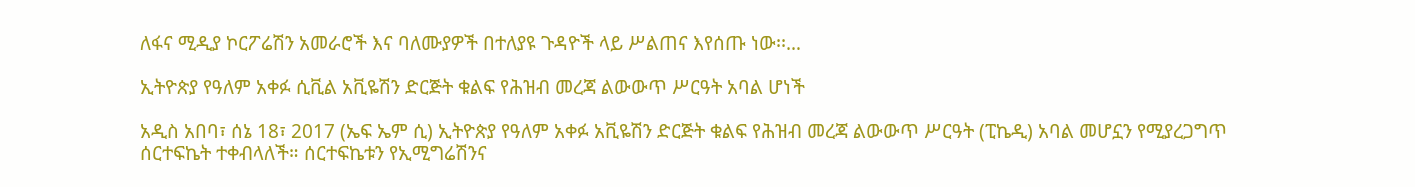ለፋና ሚዲያ ኮርፖሬሽን አመራሮች እና ባለሙያዎች በተለያዩ ጉዳዮች ላይ ሥልጠና እየሰጡ ነው፡፡…

ኢትዮጵያ የዓለም አቀፉ ሲቪል አቪዬሽን ድርጅት ቁልፍ የሕዝብ መረጃ ልውውጥ ሥርዓት አባል ሆነች

አዲስ አበባ፣ ሰኔ 18፣ 2017 (ኤፍ ኤም ሲ) ኢትዮጵያ የዓለም አቀፉ አቪዬሽን ድርጅት ቁልፍ የሕዝብ መረጃ ልውውጥ ሥርዓት (ፒኬዲ) አባል መሆኗን የሚያረጋግጥ ሰርተፍኬት ተቀብላለች። ሰርተፍኬቱን የኢሚግሬሽንና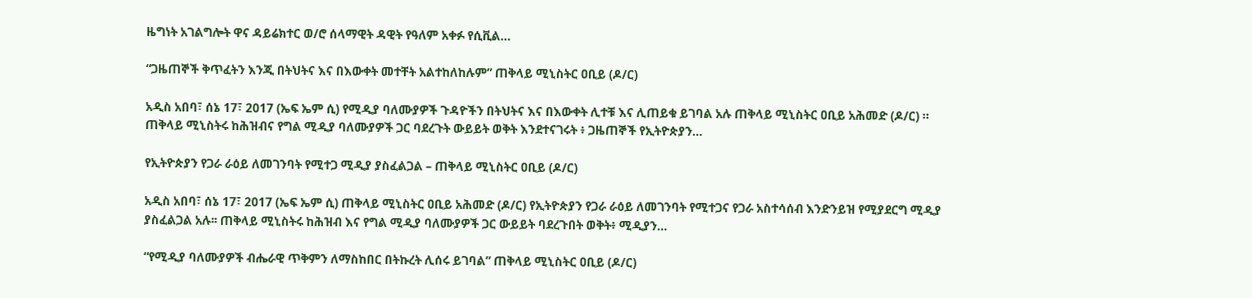ዜግነት አገልግሎት ዋና ዳይሬክተር ወ/ሮ ሰላማዊት ዳዊት የዓለም አቀፉ የሲቪል…

“ጋዜጠኞች ቅጥፈትን እንጂ በትህትና እና በእውቀት መተቸት አልተከለከሉም” ጠቅላይ ሚኒስትር ዐቢይ (ዶ/ር)

አዲስ አበባ፣ ሰኔ 17፣ 2017 (ኤፍ ኤም ሲ) የሚዲያ ባለሙያዎች ጉዳዮችን በትህትና እና በእውቀት ሊተቹ እና ሊጠይቁ ይገባል አሉ ጠቅላይ ሚኒስትር ዐቢይ አሕመድ (ዶ/ር) ። ጠቅላይ ሚኒስትሩ ከሕዝብና የግል ሚዲያ ባለሙያዎች ጋር ባደረጉት ውይይት ወቅት እንደተናገሩት ፥ ጋዜጠኞች የኢትዮጵያን…

የኢትዮጵያን የጋራ ራዕይ ለመገንባት የሚተጋ ሚዲያ ያስፈልጋል – ጠቅላይ ሚኒስትር ዐቢይ (ዶ/ር)

አዲስ አበባ፣ ሰኔ 17፣ 2017 (ኤፍ ኤም ሲ) ጠቅላይ ሚኒስትር ዐቢይ አሕመድ (ዶ/ር) የኢትዮጵያን የጋራ ራዕይ ለመገንባት የሚተጋና የጋራ አስተሳሰብ እንድንይዝ የሚያደርግ ሚዲያ ያስፈልጋል አሉ፡፡ ጠቅላይ ሚኒስትሩ ከሕዝብ እና የግል ሚዲያ ባለሙያዎች ጋር ውይይት ባደረጉበት ወቅት፥ ሚዲያን…

“የሚዲያ ባለሙያዎች ብሔራዊ ጥቅምን ለማስከበር በትኩረት ሊሰሩ ይገባል” ጠቅላይ ሚኒስትር ዐቢይ (ዶ/ር)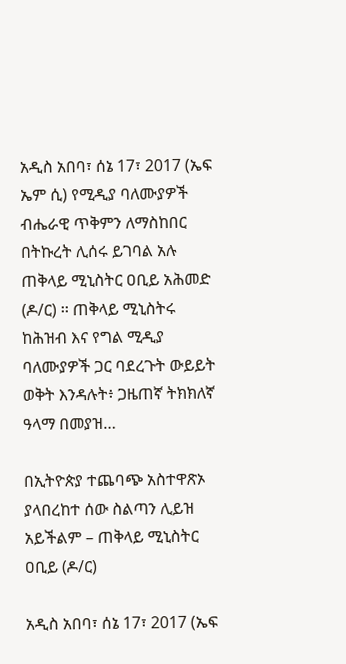አዲስ አበባ፣ ሰኔ 17፣ 2017 (ኤፍ ኤም ሲ) የሚዲያ ባለሙያዎች ብሔራዊ ጥቅምን ለማስከበር በትኩረት ሊሰሩ ይገባል አሉ ጠቅላይ ሚኒስትር ዐቢይ አሕመድ (ዶ/ር) ፡፡ ጠቅላይ ሚኒስትሩ ከሕዝብ እና የግል ሚዲያ ባለሙያዎች ጋር ባደረጉት ውይይት ወቅት እንዳሉት፥ ጋዜጠኛ ትክክለኛ ዓላማ በመያዝ…

በኢትዮጵያ ተጨባጭ አስተዋጽኦ ያላበረከተ ሰው ስልጣን ሊይዝ አይችልም – ጠቅላይ ሚኒስትር ዐቢይ (ዶ/ር)

አዲስ አበባ፣ ሰኔ 17፣ 2017 (ኤፍ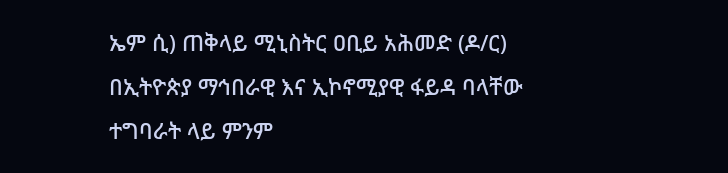ኤም ሲ) ጠቅላይ ሚኒስትር ዐቢይ አሕመድ (ዶ/ር) በኢትዮጵያ ማኅበራዊ እና ኢኮኖሚያዊ ፋይዳ ባላቸው ተግባራት ላይ ምንም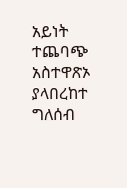አይነት ተጨባጭ አስተዋጽኦ ያላበረከተ ግለሰብ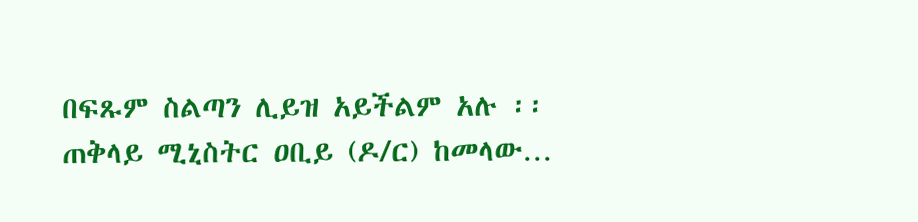በፍጹም ስልጣን ሊይዝ አይችልም አሉ ፡፡ ጠቅላይ ሚኒስትር ዐቢይ (ዶ/ር) ከመላው…